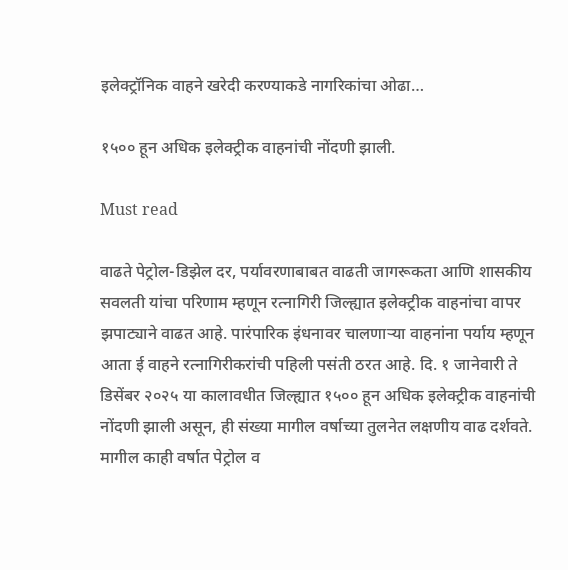इलेक्ट्रॉनिक वाहने खरेदी करण्याकडे नागरिकांचा ओढा…

१५०० हून अधिक इलेक्ट्रीक वाहनांची नोंदणी झाली.

Must read

वाढते पेट्रोल-डिझेल दर, पर्यावरणाबाबत वाढती जागरूकता आणि शासकीय सवलती यांचा परिणाम म्हणून रत्नागिरी जिल्ह्यात इलेक्ट्रीक वाहनांचा वापर झपाट्याने वाढत आहे. पारंपारिक इंधनावर चालणाऱ्या वाहनांना पर्याय म्हणून आता ई वाहने रत्नागिरीकरांची पहिली पसंती ठरत आहे. दि. १ जानेवारी ते डिसेंबर २०२५ या कालावधीत जिल्ह्यात १५०० हून अधिक इलेक्ट्रीक वाहनांची नोंदणी झाली असून, ही संख्या मागील वर्षाच्या तुलनेत लक्षणीय वाढ दर्शवते. मागील काही वर्षात पेट्रोल व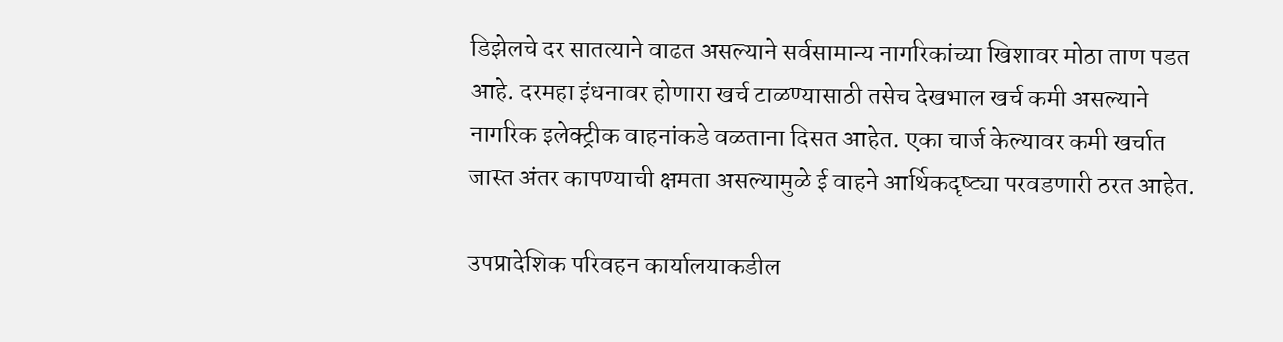डिझेलचे दर सातत्याने वाढत असल्याने सर्वसामान्य नागरिकांच्या खिशावर मोठा ताण पडत आहे. दरमहा इंधनावर होणारा खर्च टाळण्यासाठी तसेच देखभाल खर्च कमी असल्याने नागरिक इलेक्ट्रीक वाहनांकडे वळताना दिसत आहेत. एका चार्ज केल्यावर कमी खर्चात जास्त अंतर कापण्याची क्षमता असल्यामुळे ई वाहने आर्थिकदृष्ट्या परवडणारी ठरत आहेत.

उपप्रादेशिक परिवहन कार्यालयाकडील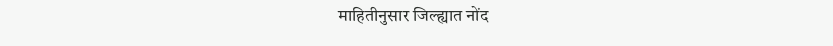माहितीनुसार जिल्ह्यात नोंद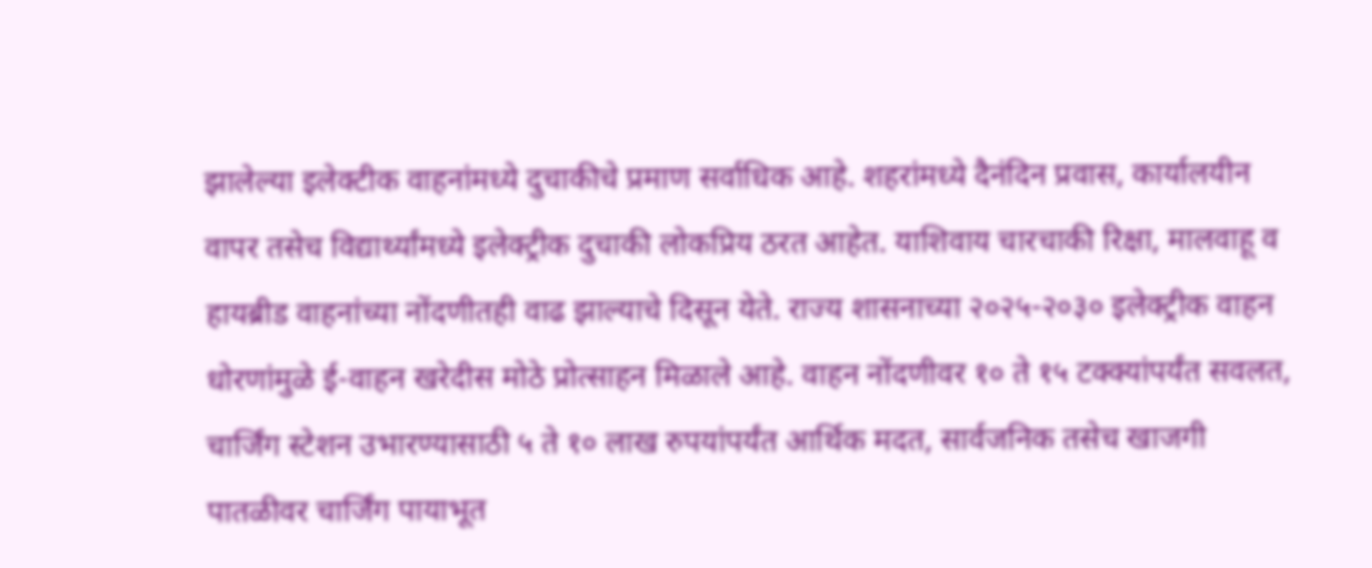झालेल्या इलेक्टीक वाहनांमध्ये दुचाकीचे प्रमाण सर्वाधिक आहे. शहरांमध्ये दैनंदिन प्रवास, कार्यालयीन वापर तसेच विद्यार्थ्यांमध्ये इलेक्ट्रीक दुचाकी लोकप्रिय ठरत आहेत. याशिवाय चारचाकी रिक्षा, मालवाहू व हायब्रीड वाहनांच्या नोंदणीतही वाढ झाल्याचे दिसून येते. राज्य शासनाच्या २०२५-२०३० इलेक्ट्रीक वाहन धोरणांमुळे ई-वाहन खरेदीस मोठे प्रोत्साहन मिळाले आहे. वाहन नोंदणीवर १० ते १५ टक्क्यांपर्यंत सवलत, चार्जिंग स्टेशन उभारण्यासाठी ५ ते १० लाख रुपयांपर्यंत आर्थिक मदत, सार्वजनिक तसेच खाजगी पातळीवर चार्जिंग पायाभूत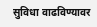सुविधा वाढविण्यावर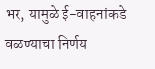भर, यामुळे ई-वाहनांकडे वळण्याचा निर्णय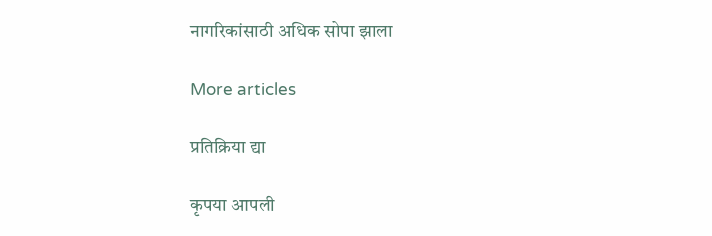नागरिकांसाठी अधिक सोपा झाला

More articles

प्रतिक्रिया द्या

कृपया आपली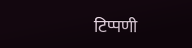टिप्पणी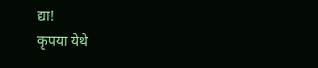द्या!
कृपया येथे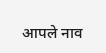आपले नाव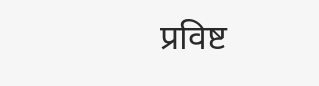प्रविष्ट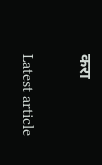करा

Latest article